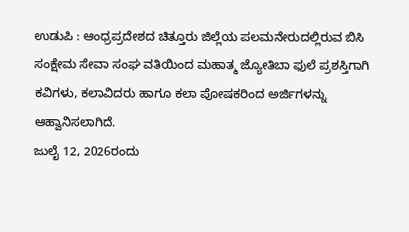ಉಡುಪಿ : ಆಂಧ್ರಪ್ರದೇಶದ ಚಿತ್ತೂರು ಜಿಲ್ಲೆಯ ಪಲಮನೇರುದಲ್ಲಿರುವ ಬಿಸಿ ಸಂಕ್ಷೇಮ ಸೇವಾ ಸಂಘ ವತಿಯಿಂದ ಮಹಾತ್ಮ ಜ್ಯೋತಿಬಾ ಫುಲೆ ಪ್ರಶಸ್ತಿಗಾಗಿ ಕವಿಗಳು, ಕಲಾವಿದರು ಹಾಗೂ ಕಲಾ ಪೋಷಕರಿಂದ ಅರ್ಜಿಗಳನ್ನು ಆಹ್ವಾನಿಸಲಾಗಿದೆ.
ಜುಲೈ 12, 2026ರಂದು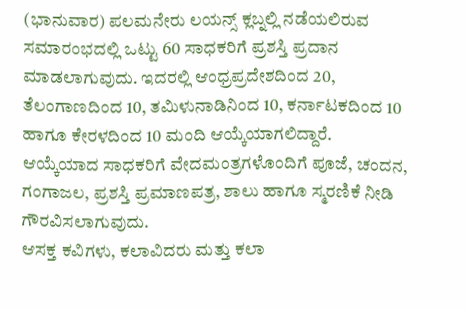(ಭಾನುವಾರ) ಪಲಮನೇರು ಲಯನ್ಸ್ ಕ್ಲಬ್ನಲ್ಲಿ ನಡೆಯಲಿರುವ ಸಮಾರಂಭದಲ್ಲಿ ಒಟ್ಟು 60 ಸಾಧಕರಿಗೆ ಪ್ರಶಸ್ತಿ ಪ್ರದಾನ ಮಾಡಲಾಗುವುದು. ಇದರಲ್ಲಿ ಆಂಧ್ರಪ್ರದೇಶದಿಂದ 20, ತೆಲಂಗಾಣದಿಂದ 10, ತಮಿಳುನಾಡಿನಿಂದ 10, ಕರ್ನಾಟಕದಿಂದ 10 ಹಾಗೂ ಕೇರಳದಿಂದ 10 ಮಂದಿ ಆಯ್ಕೆಯಾಗಲಿದ್ದಾರೆ.
ಆಯ್ಕೆಯಾದ ಸಾಧಕರಿಗೆ ವೇದಮಂತ್ರಗಳೊಂದಿಗೆ ಪೂಜೆ, ಚಂದನ, ಗಂಗಾಜಲ, ಪ್ರಶಸ್ತಿ ಪ್ರಮಾಣಪತ್ರ, ಶಾಲು ಹಾಗೂ ಸ್ಮರಣಿಕೆ ನೀಡಿ ಗೌರವಿಸಲಾಗುವುದು.
ಆಸಕ್ತ ಕವಿಗಳು, ಕಲಾವಿದರು ಮತ್ತು ಕಲಾ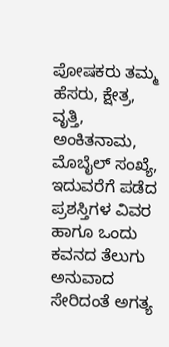ಪೋಷಕರು ತಮ್ಮ ಹೆಸರು, ಕ್ಷೇತ್ರ, ವೃತ್ತಿ, ಅಂಕಿತನಾಮ, ಮೊಬೈಲ್ ಸಂಖ್ಯೆ, ಇದುವರೆಗೆ ಪಡೆದ ಪ್ರಶಸ್ತಿಗಳ ವಿವರ ಹಾಗೂ ಒಂದು ಕವನದ ತೆಲುಗು ಅನುವಾದ ಸೇರಿದಂತೆ ಅಗತ್ಯ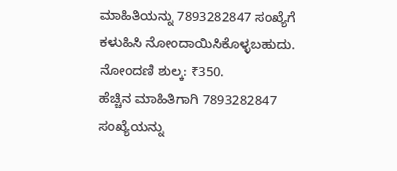ಮಾಹಿತಿಯನ್ನು 7893282847 ಸಂಖ್ಯೆಗೆ ಕಳುಹಿಸಿ ನೋಂದಾಯಿಸಿಕೊಳ್ಳಬಹುದು.
ನೋಂದಣಿ ಶುಲ್ಕ: ₹350.
ಹೆಚ್ಚಿನ ಮಾಹಿತಿಗಾಗಿ 7893282847 ಸಂಖ್ಯೆಯನ್ನು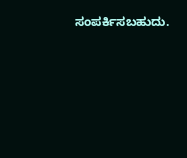ಸಂಪರ್ಕಿಸಬಹುದು.